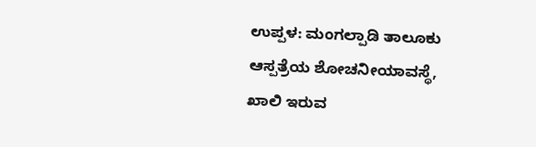ಉಪ್ಪಳ: ಮಂಗಲ್ಪಾಡಿ ತಾಲೂಕು ಆಸ್ಪತ್ರೆಯ ಶೋಚನೀಯಾವಸ್ಥೆ, ಖಾಲಿ ಇರುವ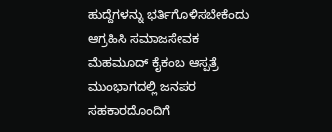ಹುದ್ದೆಗಳನ್ನು ಭರ್ತಿಗೊಳಿಸಬೇಕೆಂದು ಆಗ್ರಹಿಸಿ ಸಮಾಜಸೇವಕ ಮೆಹಮೂದ್ ಕೈಕಂಬ ಆಸ್ಪತ್ರೆ ಮುಂಭಾಗದಲ್ಲಿ ಜನಪರ ಸಹಕಾರದೊಂದಿಗೆ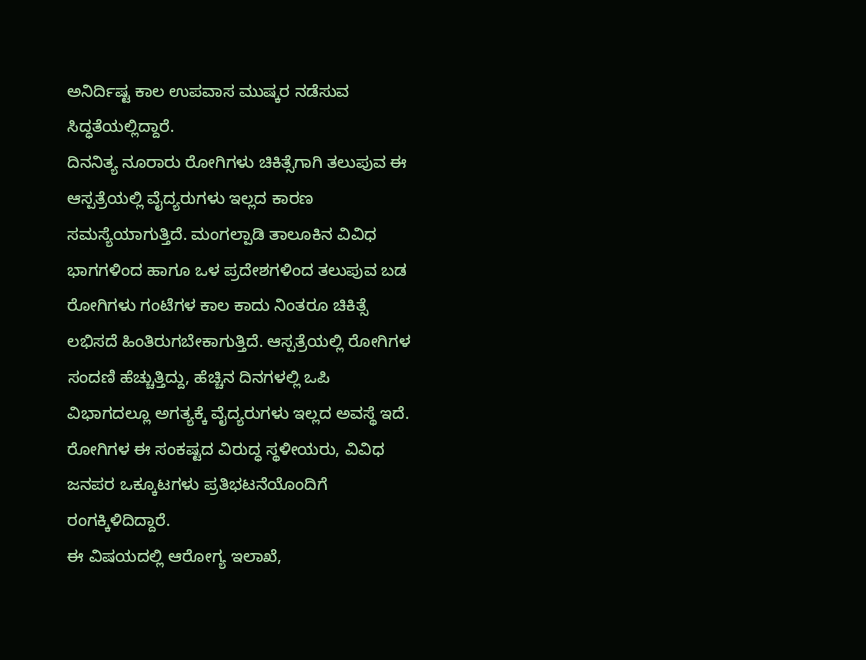ಅನಿರ್ದಿಷ್ಟ ಕಾಲ ಉಪವಾಸ ಮುಷ್ಕರ ನಡೆಸುವ ಸಿದ್ಧತೆಯಲ್ಲಿದ್ದಾರೆ.
ದಿನನಿತ್ಯ ನೂರಾರು ರೋಗಿಗಳು ಚಿಕಿತ್ಸೆಗಾಗಿ ತಲುಪುವ ಈ ಆಸ್ಪತ್ರೆಯಲ್ಲಿ ವೈದ್ಯರುಗಳು ಇಲ್ಲದ ಕಾರಣ ಸಮಸ್ಯೆಯಾಗುತ್ತಿದೆ. ಮಂಗಲ್ಪಾಡಿ ತಾಲೂಕಿನ ವಿವಿಧ ಭಾಗಗಳಿಂದ ಹಾಗೂ ಒಳ ಪ್ರದೇಶಗಳಿಂದ ತಲುಪುವ ಬಡ ರೋಗಿಗಳು ಗಂಟೆಗಳ ಕಾಲ ಕಾದು ನಿಂತರೂ ಚಿಕಿತ್ಸೆ ಲಭಿಸದೆ ಹಿಂತಿರುಗಬೇಕಾಗುತ್ತಿದೆ. ಆಸ್ಪತ್ರೆಯಲ್ಲಿ ರೋಗಿಗಳ ಸಂದಣಿ ಹೆಚ್ಚುತ್ತಿದ್ದು, ಹೆಚ್ಚಿನ ದಿನಗಳಲ್ಲಿ ಒಪಿ ವಿಭಾಗದಲ್ಲೂ ಅಗತ್ಯಕ್ಕೆ ವೈದ್ಯರುಗಳು ಇಲ್ಲದ ಅವಸ್ಥೆ ಇದೆ. ರೋಗಿಗಳ ಈ ಸಂಕಷ್ಟದ ವಿರುದ್ಧ ಸ್ಥಳೀಯರು, ವಿವಿಧ ಜನಪರ ಒಕ್ಕೂಟಗಳು ಪ್ರತಿಭಟನೆಯೊಂದಿಗೆ ರಂಗಕ್ಕಿಳಿದಿದ್ದಾರೆ.
ಈ ವಿಷಯದಲ್ಲಿ ಆರೋಗ್ಯ ಇಲಾಖೆ,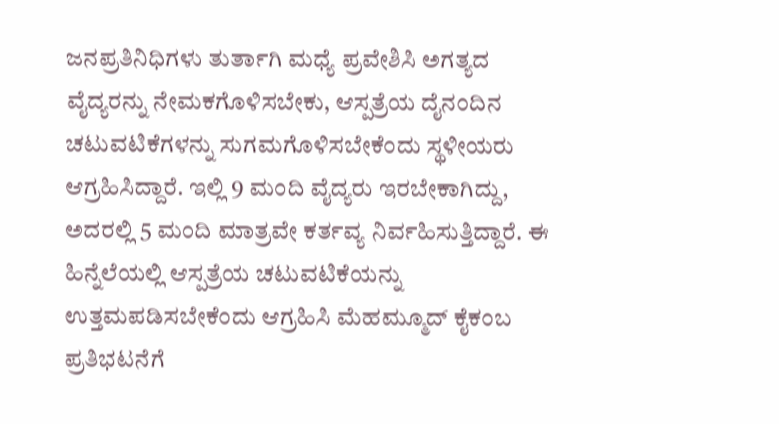ಜನಪ್ರತಿನಿಧಿಗಳು ತುರ್ತಾಗಿ ಮಧ್ಯೆ ಪ್ರವೇಶಿಸಿ ಅಗತ್ಯದ ವೈದ್ಯರನ್ನು ನೇಮಕಗೊಳಿಸಬೇಕು, ಆಸ್ಪತ್ರೆಯ ದೈನಂದಿನ ಚಟುವಟಿಕೆಗಳನ್ನು ಸುಗಮಗೊಳಿಸಬೇಕೆಂದು ಸ್ಥಳೀಯರು ಆಗ್ರಹಿಸಿದ್ದಾರೆ. ಇಲ್ಲಿ 9 ಮಂದಿ ವೈದ್ಯರು ಇರಬೇಕಾಗಿದ್ದು, ಅದರಲ್ಲಿ 5 ಮಂದಿ ಮಾತ್ರವೇ ಕರ್ತವ್ಯ ನಿರ್ವಹಿಸುತ್ತಿದ್ದಾರೆ. ಈ ಹಿನ್ನೆಲೆಯಲ್ಲಿ ಆಸ್ಪತ್ರೆಯ ಚಟುವಟಿಕೆಯನ್ನು ಉತ್ತಮಪಡಿಸಬೇಕೆಂದು ಆಗ್ರಹಿಸಿ ಮೆಹಮ್ಮೂದ್ ಕೈಕಂಬ ಪ್ರತಿಭಟನೆಗೆ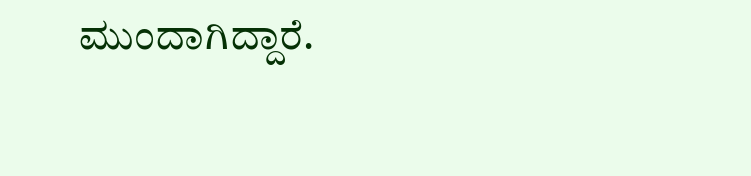ಮುಂದಾಗಿದ್ದಾರೆ.